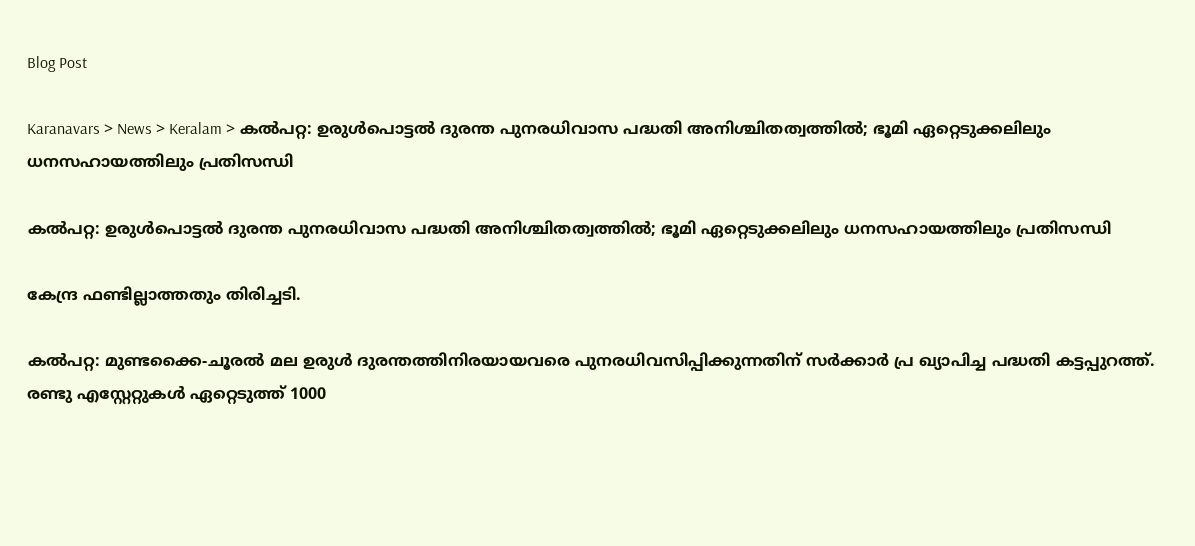Blog Post

Karanavars > News > Keralam > കൽപറ്റ: ഉരുൾപൊട്ടൽ ദുരന്ത പുനരധിവാസ പദ്ധതി അനിശ്ചിതത്വത്തിൽ; ഭൂമി ഏറ്റെടുക്കലിലും ധനസഹായത്തിലും പ്രതിസന്ധി

കൽപറ്റ: ഉരുൾപൊട്ടൽ ദുരന്ത പുനരധിവാസ പദ്ധതി അനിശ്ചിതത്വത്തിൽ; ഭൂമി ഏറ്റെടുക്കലിലും ധനസഹായത്തിലും പ്രതിസന്ധി

കേന്ദ്ര ഫണ്ടില്ലാത്തതും തിരിച്ചടി.

കൽപറ്റ: മുണ്ടക്കൈ-ചൂരൽ മല ഉരുൾ ദുരന്തത്തിനിരയായവരെ പുനരധിവസിപ്പിക്കുന്നതിന് സർക്കാർ പ്ര ഖ്യാപിച്ച പദ്ധതി കട്ടപ്പുറത്ത്. രണ്ടു എസ്റ്റേറ്റുകൾ ഏറ്റെടുത്ത് 1000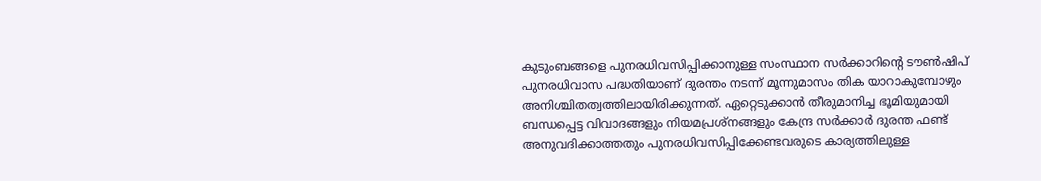കുടുംബങ്ങളെ പുനരധിവസിപ്പിക്കാനുള്ള സംസ്ഥാന സർക്കാറിൻ്റെ ടൗൺഷിപ് പുനരധിവാസ പദ്ധതിയാണ് ദുരന്തം നടന്ന് മൂന്നുമാസം തിക യാറാകുമ്പോഴും അനിശ്ചിതത്വത്തിലായിരിക്കുന്നത്. ഏറ്റെടുക്കാൻ തീരുമാനിച്ച ഭൂമിയുമായി ബന്ധപ്പെട്ട വിവാദങ്ങളും നിയമപ്രശ്‌നങ്ങളും കേന്ദ്ര സർക്കാർ ദുരന്ത ഫണ്ട് അനുവദിക്കാത്തതും പുനരധിവസിപ്പിക്കേണ്ടവരുടെ കാര്യത്തിലുള്ള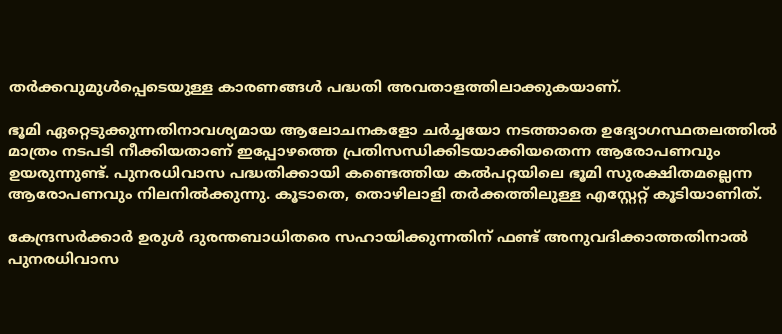തർക്കവുമുൾപ്പെടെയുള്ള കാരണങ്ങൾ പദ്ധതി അവതാളത്തിലാക്കുകയാണ്.

ഭൂമി ഏറ്റെടുക്കുന്നതിനാവശ്യമായ ആലോചനകളോ ചർച്ചയോ നടത്താതെ ഉദ്യോഗസ്ഥതലത്തിൽ മാത്രം നടപടി നീക്കിയതാണ് ഇപ്പോഴത്തെ പ്രതിസന്ധിക്കിടയാക്കിയതെന്ന ആരോപണവും ഉയരുന്നുണ്ട്. പുനരധിവാസ പദ്ധതിക്കായി കണ്ടെത്തിയ കൽപറ്റയിലെ ഭൂമി സുരക്ഷിതമല്ലെന്ന ആരോപണവും നിലനിൽക്കുന്നു. കൂടാതെ, തൊഴിലാളി തർക്കത്തിലുള്ള എസ്റ്റേറ്റ് കൂടിയാണിത്.

കേന്ദ്രസർക്കാർ ഉരുൾ ദുരന്തബാധിതരെ സഹായിക്കുന്നതിന് ഫണ്ട് അനുവദിക്കാത്തതിനാൽ പുനരധിവാസ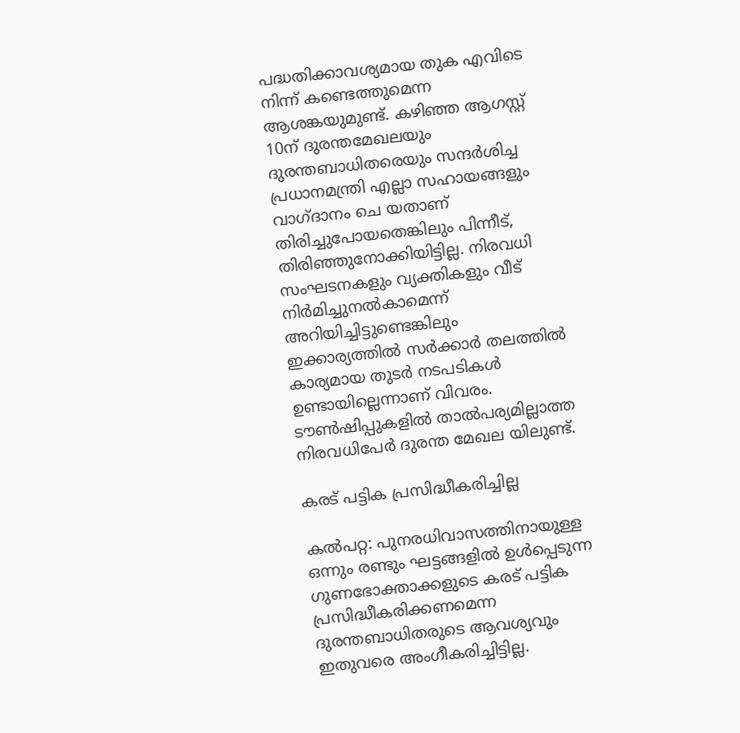പദ്ധതിക്കാവശ്യമായ തുക എവിടെ നിന്ന് കണ്ടെത്തുമെന്ന ആശങ്കയുമുണ്ട്. കഴിഞ്ഞ ആഗസ്റ്റ് 10ന് ദുരന്തമേഖലയും ദുരന്തബാധിതരെയും സന്ദർശിച്ച പ്രധാനമന്ത്രി എല്ലാ സഹായങ്ങളും വാഗ്ദാനം ചെ യതാണ് തിരിച്ചുപോയതെങ്കിലും പിന്നീട്, തിരിഞ്ഞുനോക്കിയിട്ടില്ല. നിരവധി സംഘടനകളും വ്യക്തികളും വീട് നിർമിച്ചുനൽകാമെന്ന് അറിയിച്ചിട്ടുണ്ടെങ്കിലും ഇക്കാര്യത്തിൽ സർക്കാർ തലത്തിൽ കാര്യമായ തുടർ നടപടികൾ ഉണ്ടായില്ലെന്നാണ് വിവരം. ടൗൺഷിപ്പുകളിൽ താൽപര്യമില്ലാത്ത നിരവധിപേർ ദുരന്ത മേഖല യിലുണ്ട്.

കരട് പട്ടിക പ്രസിദ്ധീകരിച്ചില്ല

കൽപറ്റ: പുനരധിവാസത്തിനായുള്ള ഒന്നും രണ്ടും ഘട്ടങ്ങളിൽ ഉൾപ്പെടുന്ന ഗുണഭോക്താക്കളുടെ കരട് പട്ടിക പ്രസിദ്ധീകരിക്കണമെന്ന ദുരന്തബാധിതരുടെ ആവശ്യവും ഇതുവരെ അംഗീകരിച്ചിട്ടില്ല.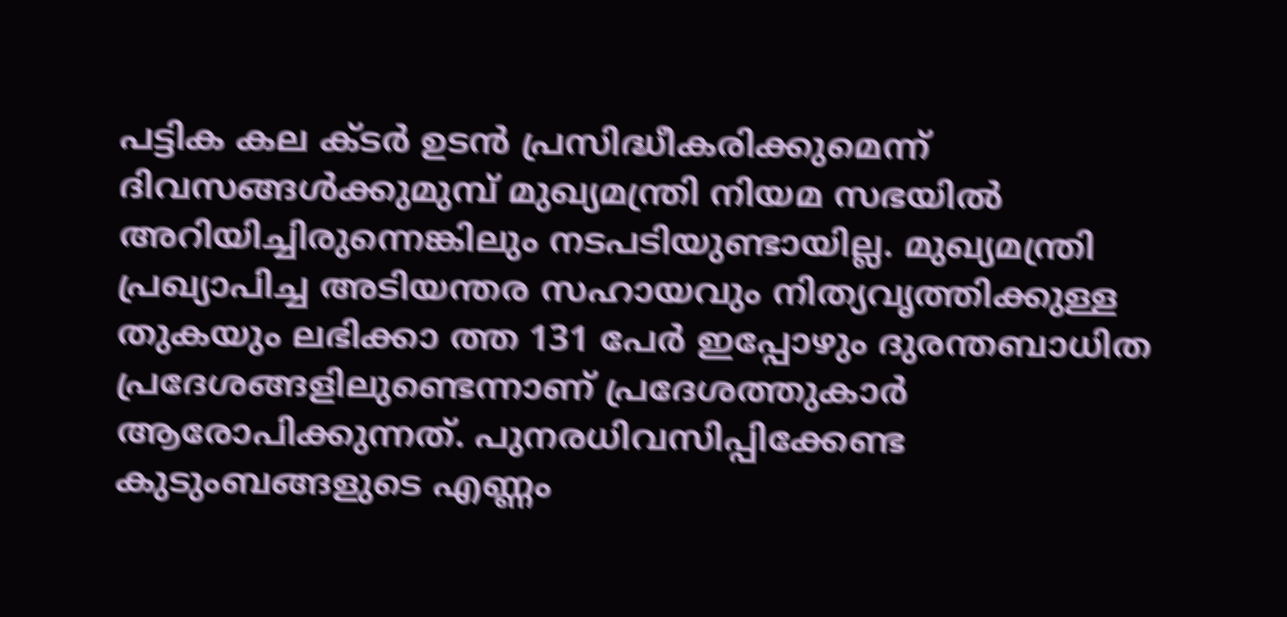പട്ടിക കല ക്ടർ ഉടൻ പ്രസിദ്ധീകരിക്കുമെന്ന് ദിവസങ്ങൾക്കുമുമ്പ് മുഖ്യമന്ത്രി നിയമ സഭയിൽ അറിയിച്ചിരുന്നെങ്കിലും നടപടിയുണ്ടായില്ല. മുഖ്യമന്ത്രി പ്രഖ്യാപിച്ച അടിയന്തര സഹായവും നിത്യവൃത്തിക്കുള്ള തുകയും ലഭിക്കാ ത്ത 131 പേർ ഇപ്പോഴും ദുരന്തബാധിത പ്രദേശങ്ങളിലുണ്ടെന്നാണ് പ്രദേശത്തുകാർ ആരോപിക്കുന്നത്. പുനരധിവസിപ്പിക്കേണ്ട കുടുംബങ്ങളുടെ എണ്ണം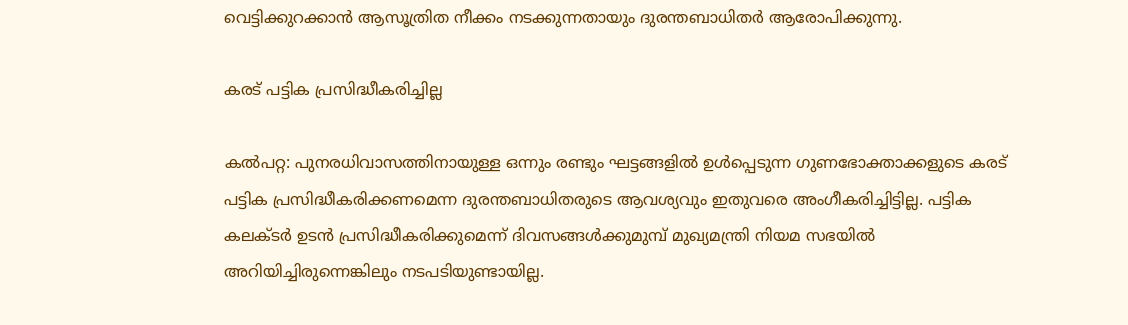വെട്ടിക്കുറക്കാൻ ആസൂത്രിത നീക്കം നടക്കുന്നതായും ദുരന്തബാധിതർ ആരോപിക്കുന്നു.

കരട് പട്ടിക പ്രസിദ്ധീകരിച്ചില്ല

കൽപറ്റ: പുനരധിവാസത്തിനായുള്ള ഒന്നും രണ്ടും ഘട്ടങ്ങളിൽ ഉൾപ്പെടുന്ന ഗുണഭോക്താക്കളുടെ കരട് പട്ടിക പ്രസിദ്ധീകരിക്കണമെന്ന ദുരന്തബാധിതരുടെ ആവശ്യവും ഇതുവരെ അംഗീകരിച്ചിട്ടില്ല. പട്ടിക കലക്ടർ ഉടൻ പ്രസിദ്ധീകരിക്കുമെന്ന് ദിവസങ്ങൾക്കുമുമ്പ് മുഖ്യമന്ത്രി നിയമ സഭയിൽ അറിയിച്ചിരുന്നെങ്കിലും നടപടിയുണ്ടായില്ല.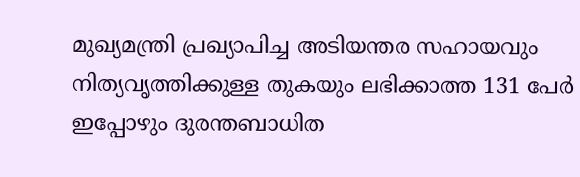മുഖ്യമന്ത്രി പ്രഖ്യാപിച്ച അടിയന്തര സഹായവും നിത്യവൃത്തിക്കുള്ള തുകയും ലഭിക്കാത്ത 131 പേർ ഇപ്പോഴും ദുരന്തബാധിത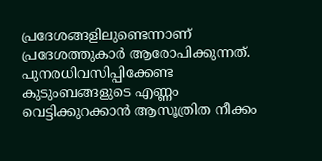പ്രദേശങ്ങളിലുണ്ടെന്നാണ് പ്രദേശത്തുകാർ ആരോപിക്കുന്നത്. പുനരധിവസിപ്പിക്കേണ്ട കുടുംബങ്ങളുടെ എണ്ണം വെട്ടിക്കുറക്കാൻ ആസൂത്രിത നീക്കം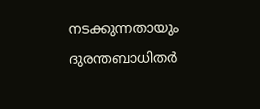നടക്കുന്നതായും ദുരന്തബാധിതർ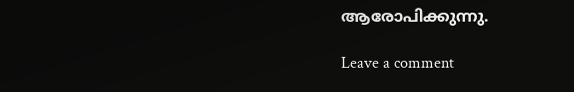ആരോപിക്കുന്നു.

Leave a comment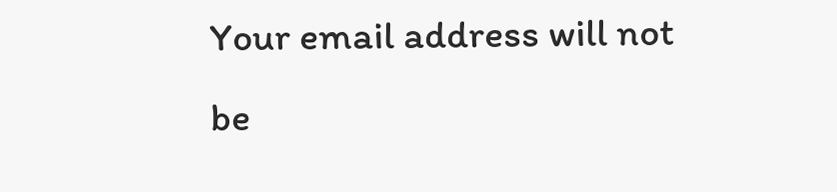Your email address will not be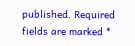published. Required fields are marked *